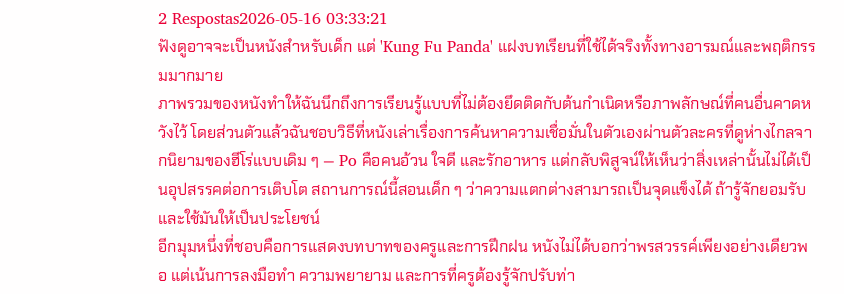2 Respostas2026-05-16 03:33:21
ฟังดูอาจจะเป็นหนังสำหรับเด็ก แต่ 'Kung Fu Panda' แฝงบทเรียนที่ใช้ได้จริงทั้งทางอารมณ์และพฤติกรรมมากมาย
ภาพรวมของหนังทำให้ฉันนึกถึงการเรียนรู้แบบที่ไม่ต้องยึดติดกับต้นกำเนิดหรือภาพลักษณ์ที่คนอื่นคาดหวังไว้ โดยส่วนตัวแล้วฉันชอบวิธีที่หนังเล่าเรื่องการค้นหาความเชื่อมั่นในตัวเองผ่านตัวละครที่ดูห่างไกลจากนิยามของฮีโร่แบบเดิม ๆ — Po คือคนอ้วน ใจดี และรักอาหาร แต่กลับพิสูจน์ให้เห็นว่าสิ่งเหล่านั้นไม่ได้เป็นอุปสรรคต่อการเติบโต สถานการณ์นี้สอนเด็ก ๆ ว่าความแตกต่างสามารถเป็นจุดแข็งได้ ถ้ารู้จักยอมรับและใช้มันให้เป็นประโยชน์
อีกมุมหนึ่งที่ชอบคือการแสดงบทบาทของครูและการฝึกฝน หนังไม่ได้บอกว่าพรสวรรค์เพียงอย่างเดียวพอ แต่เน้นการลงมือทำ ความพยายาม และการที่ครูต้องรู้จักปรับท่า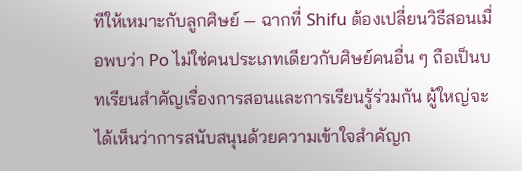ทีให้เหมาะกับลูกศิษย์ — ฉากที่ Shifu ต้องเปลี่ยนวิธีสอนเมื่อพบว่า Po ไม่ใช่คนประเภทเดียวกับศิษย์คนอื่น ๆ ถือเป็นบทเรียนสำคัญเรื่องการสอนและการเรียนรู้ร่วมกัน ผู้ใหญ่จะได้เห็นว่าการสนับสนุนด้วยความเข้าใจสำคัญก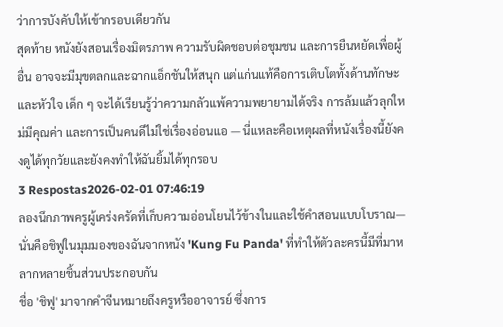ว่าการบังคับให้เข้ากรอบเดียวกัน
สุดท้าย หนังยังสอนเรื่องมิตรภาพ ความรับผิดชอบต่อชุมชน และการยืนหยัดเพื่อผู้อื่น อาจจะมีมุขตลกและฉากแอ็กชันให้สนุก แต่แก่นแท้คือการเติบโตทั้งด้านทักษะและหัวใจ เด็ก ๆ จะได้เรียนรู้ว่าความกลัวแพ้ความพยายามได้จริง การล้มแล้วลุกใหม่มีคุณค่า และการเป็นคนดีไม่ใช่เรื่องอ่อนแอ — นี่แหละคือเหตุผลที่หนังเรื่องนี้ยังคงดูได้ทุกวัยและยังคงทำให้ฉันยิ้มได้ทุกรอบ
3 Respostas2026-02-01 07:46:19
ลองนึกภาพครูผู้เคร่งครัดที่เก็บความอ่อนโยนไว้ข้างในและใช้คำสอนแบบโบราณ—นั่นคือชิฟูในมุมมองของฉันจากหนัง 'Kung Fu Panda' ที่ทำให้ตัวละครนี้มีที่มาหลากหลายชิ้นส่วนประกอบกัน
ชื่อ 'ชิฟู' มาจากคำจีนหมายถึงครูหรืออาจารย์ ซึ่งการ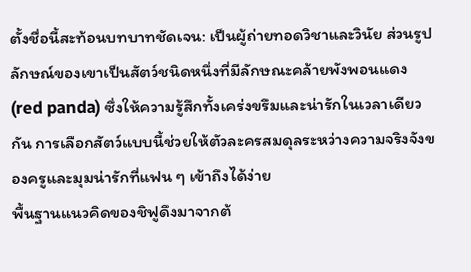ตั้งชื่อนี้สะท้อนบทบาทชัดเจน: เป็นผู้ถ่ายทอดวิชาและวินัย ส่วนรูปลักษณ์ของเขาเป็นสัตว์ชนิดหนึ่งที่มีลักษณะคล้ายพังพอนแดง (red panda) ซึ่งให้ความรู้สึกทั้งเคร่งขรึมและน่ารักในเวลาเดียวกัน การเลือกสัตว์แบบนี้ช่วยให้ตัวละครสมดุลระหว่างความจริงจังของครูและมุมน่ารักที่แฟน ๆ เข้าถึงได้ง่าย
พื้นฐานแนวคิดของชิฟูดึงมาจากต้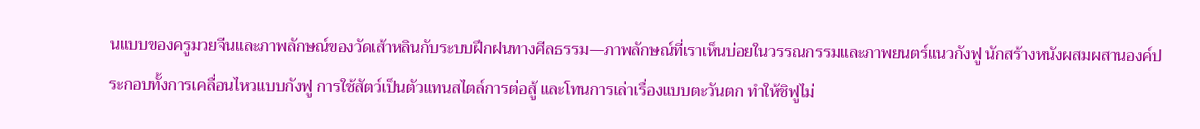นแบบของครูมวยจีนและภาพลักษณ์ของวัดเส้าหลินกับระบบฝึกฝนทางศีลธรรม—ภาพลักษณ์ที่เราเห็นบ่อยในวรรณกรรมและภาพยนตร์แนวกังฟู นักสร้างหนังผสมผสานองค์ประกอบทั้งการเคลื่อนไหวแบบกังฟู การใช้สัตว์เป็นตัวแทนสไตล์การต่อสู้ และโทนการเล่าเรื่องแบบตะวันตก ทำให้ชิฟูไม่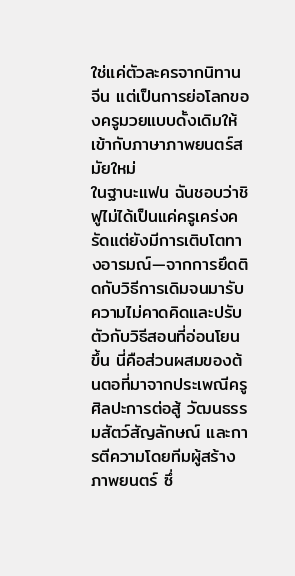ใช่แค่ตัวละครจากนิทานจีน แต่เป็นการย่อโลกของครูมวยแบบดั้งเดิมให้เข้ากับภาษาภาพยนตร์สมัยใหม่
ในฐานะแฟน ฉันชอบว่าชิฟูไม่ได้เป็นแค่ครูเคร่งครัดแต่ยังมีการเติบโตทางอารมณ์—จากการยึดติดกับวิธีการเดิมจนมารับความไม่คาดคิดและปรับตัวกับวิธีสอนที่อ่อนโยนขึ้น นี่คือส่วนผสมของต้นตอที่มาจากประเพณีครูศิลปะการต่อสู้ วัฒนธรรมสัตว์สัญลักษณ์ และการตีความโดยทีมผู้สร้างภาพยนตร์ ซึ่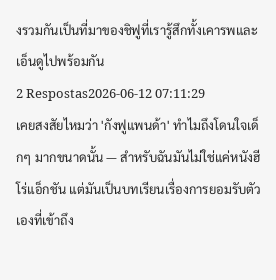งรวมกันเป็นที่มาของชิฟูที่เรารู้สึกทั้งเคารพและเอ็นดูไปพร้อมกัน
2 Respostas2026-06-12 07:11:29
เคยสงสัยไหมว่า 'กังฟูแพนด้า' ทำไมถึงโดนใจเด็กๆ มากขนาดนั้น — สำหรับฉันมันไม่ใช่แค่หนังฮีโร่แอ็กชัน แต่มันเป็นบทเรียนเรื่องการยอมรับตัวเองที่เข้าถึง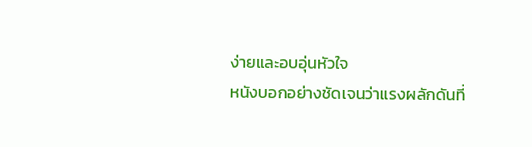ง่ายและอบอุ่นหัวใจ
หนังบอกอย่างชัดเจนว่าแรงผลักดันที่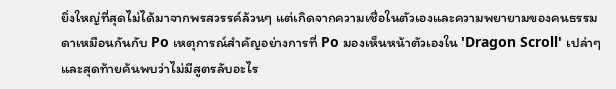ยิ่งใหญ่ที่สุดไม่ได้มาจากพรสวรรค์ล้วนๆ แต่เกิดจากความเชื่อในตัวเองและความพยายามของคนธรรมดาเหมือนกันกับ Po เหตุการณ์สำคัญอย่างการที่ Po มองเห็นหน้าตัวเองใน 'Dragon Scroll' เปล่าๆ และสุดท้ายค้นพบว่าไม่มีสูตรลับอะไร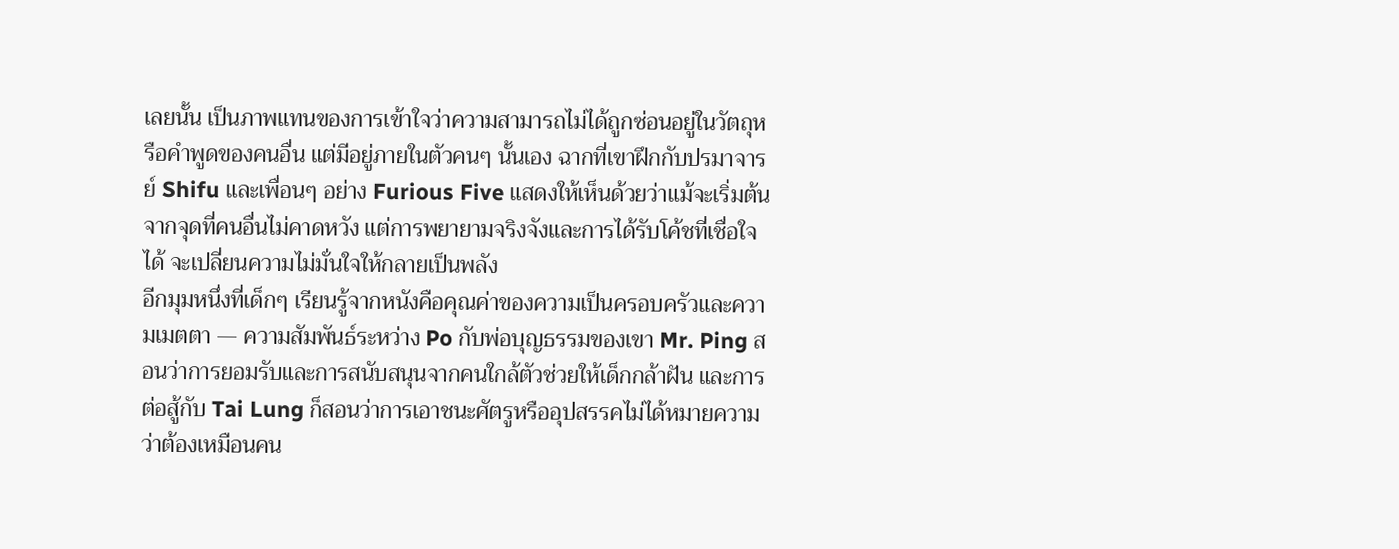เลยนั้น เป็นภาพแทนของการเข้าใจว่าความสามารถไม่ได้ถูกซ่อนอยู่ในวัตถุหรือคำพูดของคนอื่น แต่มีอยู่ภายในตัวคนๆ นั้นเอง ฉากที่เขาฝึกกับปรมาจารย์ Shifu และเพื่อนๆ อย่าง Furious Five แสดงให้เห็นด้วยว่าแม้จะเริ่มต้นจากจุดที่คนอื่นไม่คาดหวัง แต่การพยายามจริงจังและการได้รับโค้ชที่เชื่อใจได้ จะเปลี่ยนความไม่มั่นใจให้กลายเป็นพลัง
อีกมุมหนึ่งที่เด็กๆ เรียนรู้จากหนังคือคุณค่าของความเป็นครอบครัวและความเมตตา — ความสัมพันธ์ระหว่าง Po กับพ่อบุญธรรมของเขา Mr. Ping สอนว่าการยอมรับและการสนับสนุนจากคนใกล้ตัวช่วยให้เด็กกล้าฝัน และการต่อสู้กับ Tai Lung ก็สอนว่าการเอาชนะศัตรูหรืออุปสรรคไม่ได้หมายความว่าต้องเหมือนคน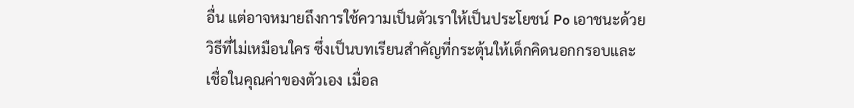อื่น แต่อาจหมายถึงการใช้ความเป็นตัวเราให้เป็นประโยชน์ Po เอาชนะด้วยวิธีที่ไม่เหมือนใคร ซึ่งเป็นบทเรียนสำคัญที่กระตุ้นให้เด็กคิดนอกกรอบและเชื่อในคุณค่าของตัวเอง เมื่อล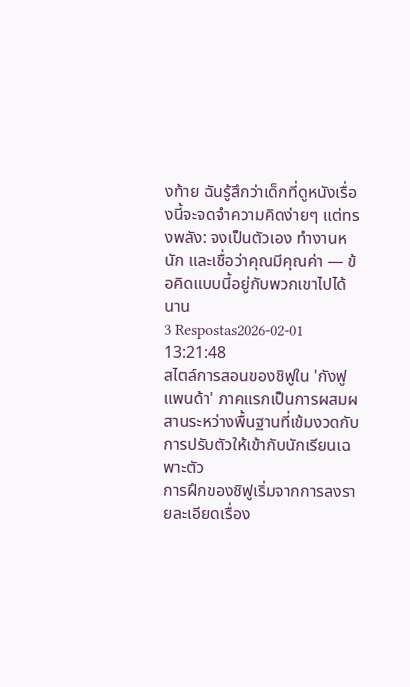งท้าย ฉันรู้สึกว่าเด็กที่ดูหนังเรื่องนี้จะจดจำความคิดง่ายๆ แต่ทรงพลัง: จงเป็นตัวเอง ทำงานหนัก และเชื่อว่าคุณมีคุณค่า — ข้อคิดแบบนี้อยู่กับพวกเขาไปได้นาน
3 Respostas2026-02-01 13:21:48
สไตล์การสอนของชิฟูใน 'กังฟูแพนด้า' ภาคแรกเป็นการผสมผสานระหว่างพื้นฐานที่เข้มงวดกับการปรับตัวให้เข้ากับนักเรียนเฉพาะตัว
การฝึกของชิฟูเริ่มจากการลงรายละเอียดเรื่อง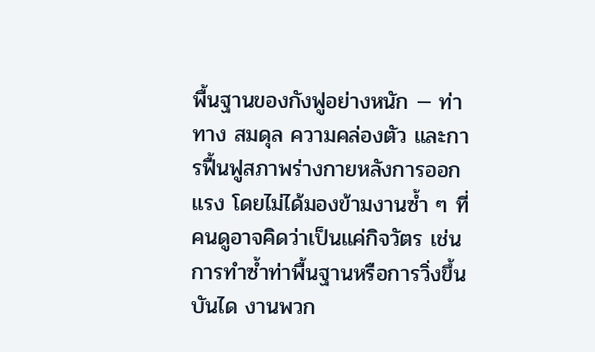พื้นฐานของกังฟูอย่างหนัก — ท่าทาง สมดุล ความคล่องตัว และการฟื้นฟูสภาพร่างกายหลังการออกแรง โดยไม่ได้มองข้ามงานซ้ำ ๆ ที่คนดูอาจคิดว่าเป็นแค่กิจวัตร เช่นการทำซ้ำท่าพื้นฐานหรือการวิ่งขึ้นบันได งานพวก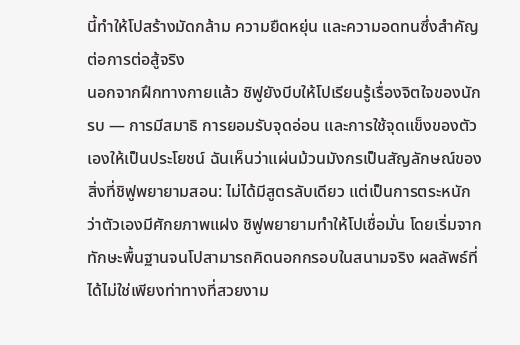นี้ทำให้โปสร้างมัดกล้าม ความยืดหยุ่น และความอดทนซึ่งสำคัญต่อการต่อสู้จริง
นอกจากฝึกทางกายแล้ว ชิฟูยังบีบให้โปเรียนรู้เรื่องจิตใจของนักรบ — การมีสมาธิ การยอมรับจุดอ่อน และการใช้จุดแข็งของตัวเองให้เป็นประโยชน์ ฉันเห็นว่าแผ่นม้วนมังกรเป็นสัญลักษณ์ของสิ่งที่ชิฟูพยายามสอน: ไม่ได้มีสูตรลับเดียว แต่เป็นการตระหนักว่าตัวเองมีศักยภาพแฝง ชิฟูพยายามทำให้โปเชื่อมั่น โดยเริ่มจากทักษะพื้นฐานจนโปสามารถคิดนอกกรอบในสนามจริง ผลลัพธ์ที่ได้ไม่ใช่เพียงท่าทางที่สวยงาม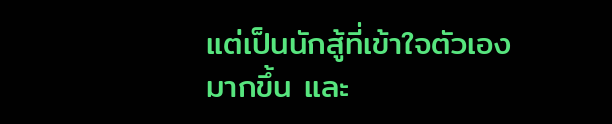แต่เป็นนักสู้ที่เข้าใจตัวเองมากขึ้น และ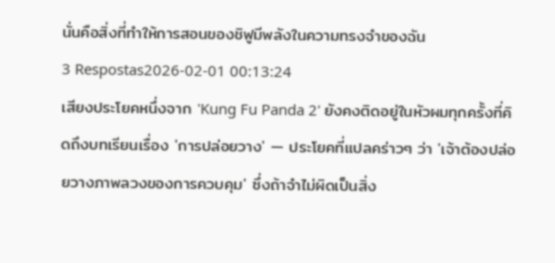นั่นคือสิ่งที่ทำให้การสอนของชิฟูมีพลังในความทรงจำของฉัน
3 Respostas2026-02-01 00:13:24
เสียงประโยคหนึ่งจาก 'Kung Fu Panda 2' ยังคงติดอยู่ในหัวผมทุกครั้งที่คิดถึงบทเรียนเรื่อง 'การปล่อยวาง' — ประโยคที่แปลคร่าวๆ ว่า 'เจ้าต้องปล่อยวางภาพลวงของการควบคุม' ซึ่งถ้าจำไม่ผิดเป็นสิ่ง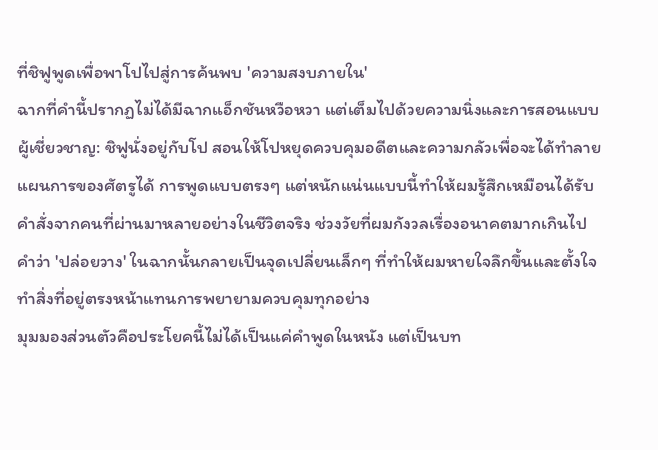ที่ชิฟูพูดเพื่อพาโปไปสู่การค้นพบ 'ความสงบภายใน'
ฉากที่คำนี้ปรากฏไม่ได้มีฉากแอ็กชันหวือหวา แต่เต็มไปด้วยความนิ่งและการสอนแบบผู้เชี่ยวชาญ: ชิฟูนั่งอยู่กับโป สอนให้โปหยุดควบคุมอดีตและความกลัวเพื่อจะได้ทำลายแผนการของศัตรูได้ การพูดแบบตรงๆ แต่หนักแน่นแบบนี้ทำให้ผมรู้สึกเหมือนได้รับคำสั่งจากคนที่ผ่านมาหลายอย่างในชีวิตจริง ช่วงวัยที่ผมกังวลเรื่องอนาคตมากเกินไป คำว่า 'ปล่อยวาง' ในฉากนั้นกลายเป็นจุดเปลี่ยนเล็กๆ ที่ทำให้ผมหายใจลึกขึ้นและตั้งใจทำสิ่งที่อยู่ตรงหน้าแทนการพยายามควบคุมทุกอย่าง
มุมมองส่วนตัวคือประโยคนี้ไม่ได้เป็นแค่คำพูดในหนัง แต่เป็นบท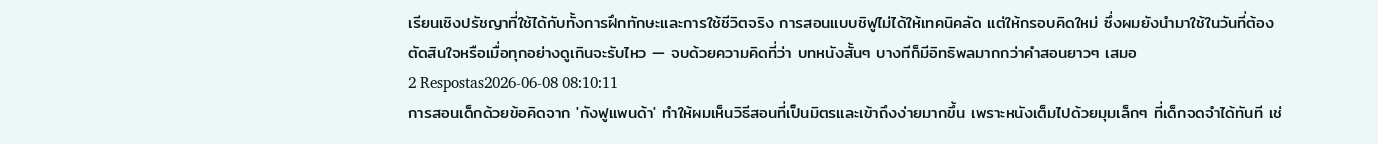เรียนเชิงปรัชญาที่ใช้ได้กับทั้งการฝึกทักษะและการใช้ชีวิตจริง การสอนแบบชิฟูไม่ได้ให้เทคนิคลัด แต่ให้กรอบคิดใหม่ ซึ่งผมยังนำมาใช้ในวันที่ต้องตัดสินใจหรือเมื่อทุกอย่างดูเกินจะรับไหว — จบด้วยความคิดที่ว่า บทหนังสั้นๆ บางทีก็มีอิทธิพลมากกว่าคำสอนยาวๆ เสมอ
2 Respostas2026-06-08 08:10:11
การสอนเด็กด้วยข้อคิดจาก 'กังฟูแพนด้า' ทำให้ผมเห็นวิธีสอนที่เป็นมิตรและเข้าถึงง่ายมากขึ้น เพราะหนังเต็มไปด้วยมุมเล็กๆ ที่เด็กจดจำได้ทันที เช่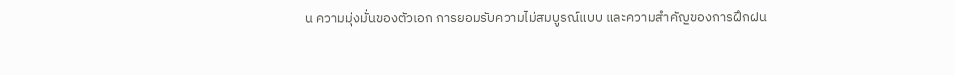น ความมุ่งมั่นของตัวเอก การยอมรับความไม่สมบูรณ์แบบ และความสำคัญของการฝึกฝน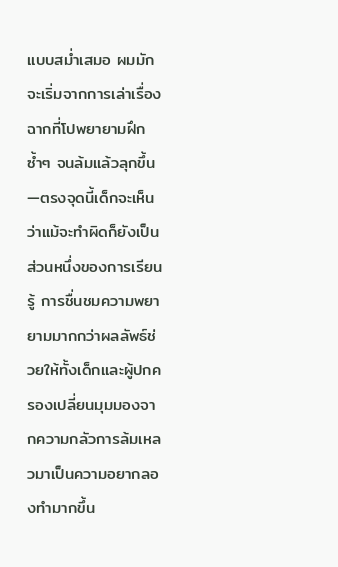แบบสม่ำเสมอ ผมมักจะเริ่มจากการเล่าเรื่องฉากที่โปพยายามฝึกซ้ำๆ จนล้มแล้วลุกขึ้น—ตรงจุดนี้เด็กจะเห็นว่าแม้จะทำผิดก็ยังเป็นส่วนหนึ่งของการเรียนรู้ การชื่นชมความพยายามมากกว่าผลลัพธ์ช่วยให้ทั้งเด็กและผู้ปกครองเปลี่ยนมุมมองจากความกลัวการล้มเหลวมาเป็นความอยากลองทำมากขึ้น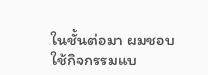ในชั้นต่อมา ผมชอบใช้กิจกรรมแบ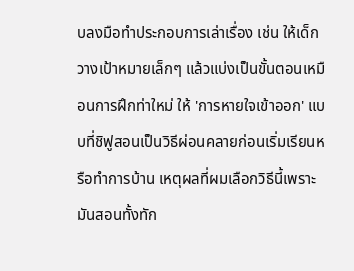บลงมือทำประกอบการเล่าเรื่อง เช่น ให้เด็กวางเป้าหมายเล็กๆ แล้วแบ่งเป็นขั้นตอนเหมือนการฝึกท่าใหม่ ให้ 'การหายใจเข้าออก' แบบที่ชิฟูสอนเป็นวิธีผ่อนคลายก่อนเริ่มเรียนหรือทำการบ้าน เหตุผลที่ผมเลือกวิธีนี้เพราะมันสอนทั้งทัก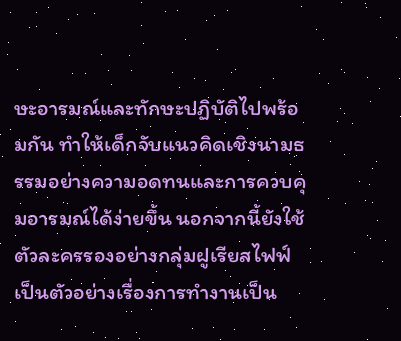ษะอารมณ์และทักษะปฏิบัติไปพร้อมกัน ทำให้เด็กจับแนวคิดเชิงนามธรรมอย่างความอดทนและการควบคุมอารมณ์ได้ง่ายขึ้น นอกจากนี้ยังใช้ตัวละครรองอย่างกลุ่มฝูเรียสไฟฟ์เป็นตัวอย่างเรื่องการทำงานเป็น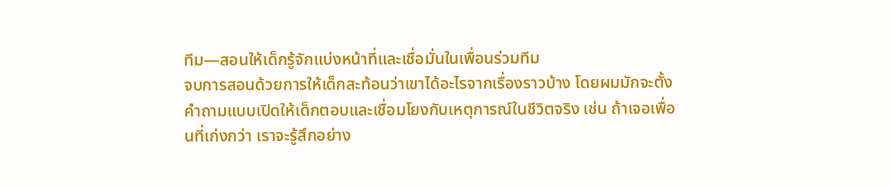ทีม—สอนให้เด็กรู้จักแบ่งหน้าที่และเชื่อมั่นในเพื่อนร่วมทีม
จบการสอนด้วยการให้เด็กสะท้อนว่าเขาได้อะไรจากเรื่องราวบ้าง โดยผมมักจะตั้งคำถามแบบเปิดให้เด็กตอบและเชื่อมโยงกับเหตุการณ์ในชีวิตจริง เช่น ถ้าเจอเพื่อนที่เก่งกว่า เราจะรู้สึกอย่าง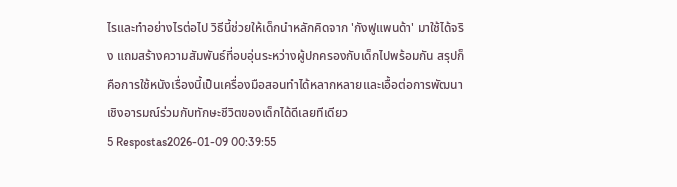ไรและทำอย่างไรต่อไป วิธีนี้ช่วยให้เด็กนำหลักคิดจาก 'กังฟูแพนด้า' มาใช้ได้จริง แถมสร้างความสัมพันธ์ที่อบอุ่นระหว่างผู้ปกครองกับเด็กไปพร้อมกัน สรุปก็คือการใช้หนังเรื่องนี้เป็นเครื่องมือสอนทำได้หลากหลายและเอื้อต่อการพัฒนาเชิงอารมณ์ร่วมกับทักษะชีวิตของเด็กได้ดีเลยทีเดียว
5 Respostas2026-01-09 00:39:55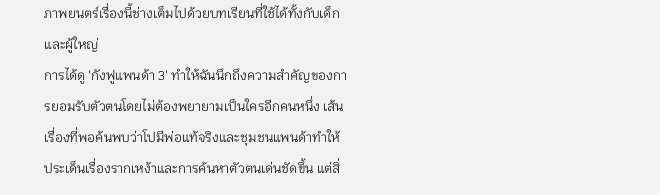ภาพยนตร์เรื่องนี้ช่างเต็มไปด้วยบทเรียนที่ใช้ได้ทั้งกับเด็กและผู้ใหญ่
การได้ดู 'กังฟูแพนด้า 3' ทำให้ฉันนึกถึงความสำคัญของการยอมรับตัวตนโดยไม่ต้องพยายามเป็นใครอีกคนหนึ่ง เส้นเรื่องที่พอค้นพบว่าโปมีพ่อแท้จริงและชุมชนแพนด้าทำให้ประเด็นเรื่องรากเหง้าและการค้นหาตัวตนเด่นชัดขึ้น แต่สิ่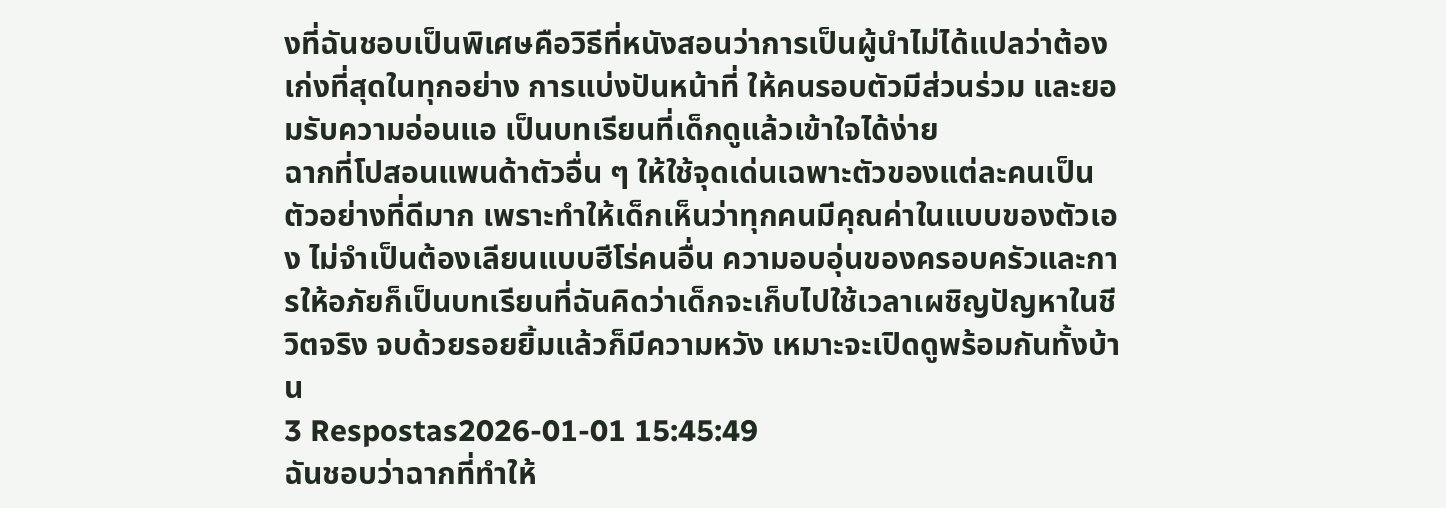งที่ฉันชอบเป็นพิเศษคือวิธีที่หนังสอนว่าการเป็นผู้นำไม่ได้แปลว่าต้องเก่งที่สุดในทุกอย่าง การแบ่งปันหน้าที่ ให้คนรอบตัวมีส่วนร่วม และยอมรับความอ่อนแอ เป็นบทเรียนที่เด็กดูแล้วเข้าใจได้ง่าย
ฉากที่โปสอนแพนด้าตัวอื่น ๆ ให้ใช้จุดเด่นเฉพาะตัวของแต่ละคนเป็นตัวอย่างที่ดีมาก เพราะทำให้เด็กเห็นว่าทุกคนมีคุณค่าในแบบของตัวเอง ไม่จำเป็นต้องเลียนแบบฮีโร่คนอื่น ความอบอุ่นของครอบครัวและการให้อภัยก็เป็นบทเรียนที่ฉันคิดว่าเด็กจะเก็บไปใช้เวลาเผชิญปัญหาในชีวิตจริง จบด้วยรอยยิ้มแล้วก็มีความหวัง เหมาะจะเปิดดูพร้อมกันทั้งบ้าน
3 Respostas2026-01-01 15:45:49
ฉันชอบว่าฉากที่ทำให้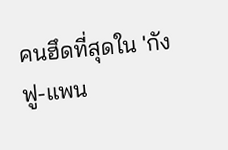คนฮึดที่สุดใน 'กังฟู-แพน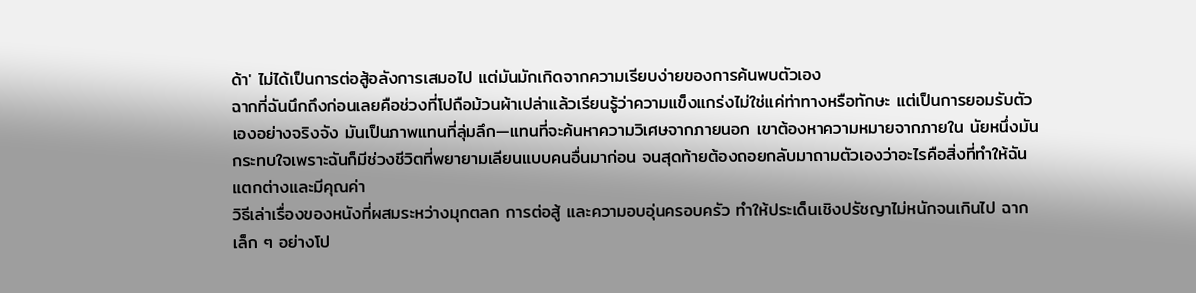ด้า' ไม่ได้เป็นการต่อสู้อลังการเสมอไป แต่มันมักเกิดจากความเรียบง่ายของการค้นพบตัวเอง
ฉากที่ฉันนึกถึงก่อนเลยคือช่วงที่โปถือม้วนผ้าเปล่าแล้วเรียนรู้ว่าความแข็งแกร่งไม่ใช่แค่ท่าทางหรือทักษะ แต่เป็นการยอมรับตัวเองอย่างจริงจัง มันเป็นภาพแทนที่ลุ่มลึก—แทนที่จะค้นหาความวิเศษจากภายนอก เขาต้องหาความหมายจากภายใน นัยหนึ่งมันกระทบใจเพราะฉันก็มีช่วงชีวิตที่พยายามเลียนแบบคนอื่นมาก่อน จนสุดท้ายต้องถอยกลับมาถามตัวเองว่าอะไรคือสิ่งที่ทำให้ฉันแตกต่างและมีคุณค่า
วิธีเล่าเรื่องของหนังที่ผสมระหว่างมุกตลก การต่อสู้ และความอบอุ่นครอบครัว ทำให้ประเด็นเชิงปรัชญาไม่หนักจนเกินไป ฉากเล็ก ๆ อย่างโป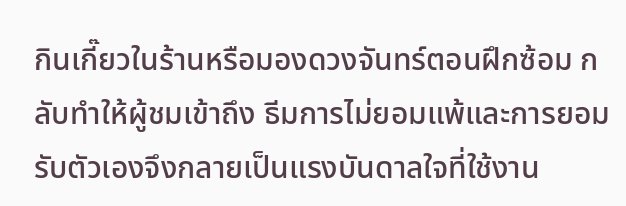กินเกี๊ยวในร้านหรือมองดวงจันทร์ตอนฝึกซ้อม กลับทำให้ผู้ชมเข้าถึง ธีมการไม่ยอมแพ้และการยอมรับตัวเองจึงกลายเป็นแรงบันดาลใจที่ใช้งาน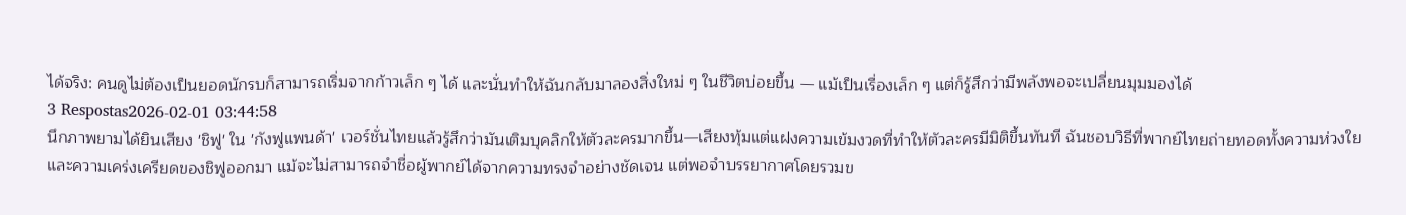ได้จริง: คนดูไม่ต้องเป็นยอดนักรบก็สามารถเริ่มจากก้าวเล็ก ๆ ได้ และนั่นทำให้ฉันกลับมาลองสิ่งใหม่ ๆ ในชีวิตบ่อยขึ้น — แม้เป็นเรื่องเล็ก ๆ แต่ก็รู้สึกว่ามีพลังพอจะเปลี่ยนมุมมองได้
3 Respostas2026-02-01 03:44:58
นึกภาพยามได้ยินเสียง 'ชิฟู' ใน 'กังฟูแพนด้า' เวอร์ชั่นไทยแล้วรู้สึกว่ามันเติมบุคลิกให้ตัวละครมากขึ้น—เสียงทุ้มแต่แฝงความเข้มงวดที่ทำให้ตัวละครมีมิติขึ้นทันที ฉันชอบวิธีที่พากย์ไทยถ่ายทอดทั้งความห่วงใยและความเคร่งเครียดของชิฟูออกมา แม้จะไม่สามารถจำชื่อผู้พากย์ได้จากความทรงจำอย่างชัดเจน แต่พอจำบรรยากาศโดยรวมข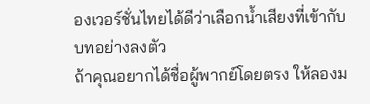องเวอร์ชั่นไทยได้ดีว่าเลือกน้ำเสียงที่เข้ากับบทอย่างลงตัว
ถ้าคุณอยากได้ชื่อผู้พากย์โดยตรง ให้ลองม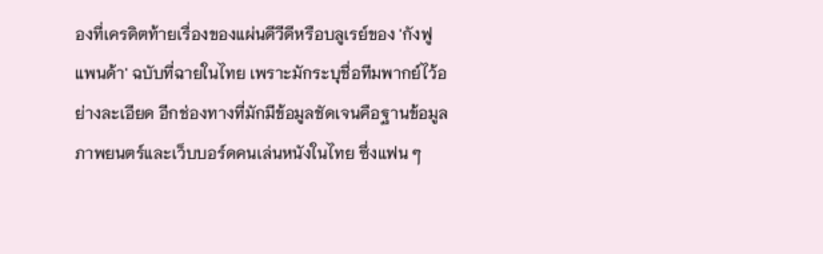องที่เครดิตท้ายเรื่องของแผ่นดีวีดีหรือบลูเรย์ของ 'กังฟูแพนด้า' ฉบับที่ฉายในไทย เพราะมักระบุชื่อทีมพากย์ไว้อย่างละเอียด อีกช่องทางที่มักมีข้อมูลชัดเจนคือฐานข้อมูลภาพยนตร์และเว็บบอร์ดคนเล่นหนังในไทย ซึ่งแฟน ๆ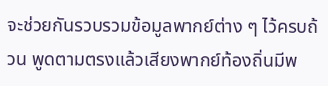จะช่วยกันรวบรวมข้อมูลพากย์ต่าง ๆ ไว้ครบถ้วน พูดตามตรงแล้วเสียงพากย์ท้องถิ่นมีพ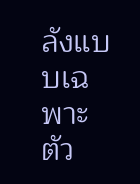ลังแบบเฉพาะตัว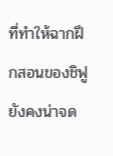ที่ทำให้ฉากฝึกสอนของชิฟูยังคงน่าจด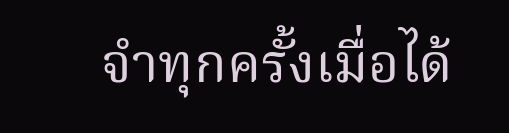จำทุกครั้งเมื่อได้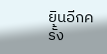ยินอีกครั้ง